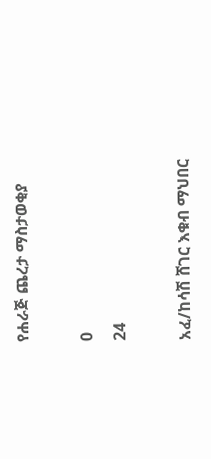የሐራጅ ጨረታ ማስታወቂያ

0
24

አፈ/ከሳሽ ሸገር እቁብ ማህበር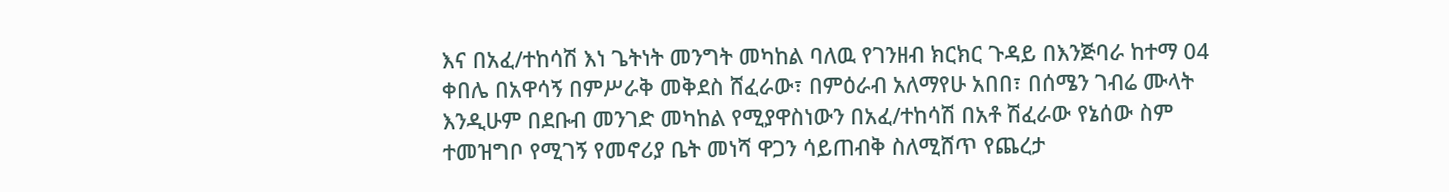እና በአፈ/ተከሳሽ እነ ጌትነት መንግት መካከል ባለዉ የገንዘብ ክርክር ጉዳይ በእንጅባራ ከተማ 04 ቀበሌ በአዋሳኝ በምሥራቅ መቅደስ ሸፈራው፣ በምዕራብ አለማየሁ አበበ፣ በሰሜን ገብሬ ሙላት እንዲሁም በደቡብ መንገድ መካከል የሚያዋስነውን በአፈ/ተከሳሽ በአቶ ሽፈራው የኔሰው ስም ተመዝግቦ የሚገኝ የመኖሪያ ቤት መነሻ ዋጋን ሳይጠብቅ ስለሚሸጥ የጨረታ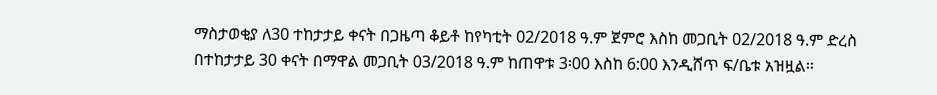ማስታወቂያ ለ30 ተከታታይ ቀናት በጋዜጣ ቆይቶ ከየካቲት 02/2018 ዓ.ም ጀምሮ እስከ መጋቢት 02/2018 ዓ.ም ድረስ በተከታታይ 30 ቀናት በማዋል መጋቢት 03/2018 ዓ.ም ከጠዋቱ 3፡00 እስከ 6:00 እንዲሸጥ ፍ/ቤቱ አዝዟል፡፡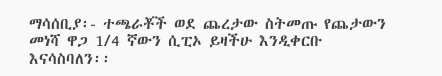ማሳሰቢያ፡- ተጫራቾች ወደ ጨረታው ስትመጡ የጨታውን መነሻ ዋጋ 1/4 ኛውን ሲፒኦ ይዛችሁ እንዲቀርቡ እናሳስባለን፡፡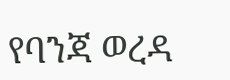የባንጃ ወረዳ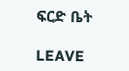ፍርድ ቤት

LEAVE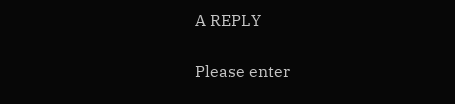A REPLY

Please enter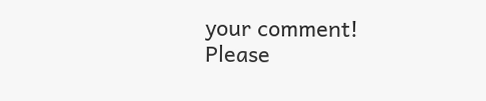your comment!
Please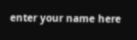enter your name here